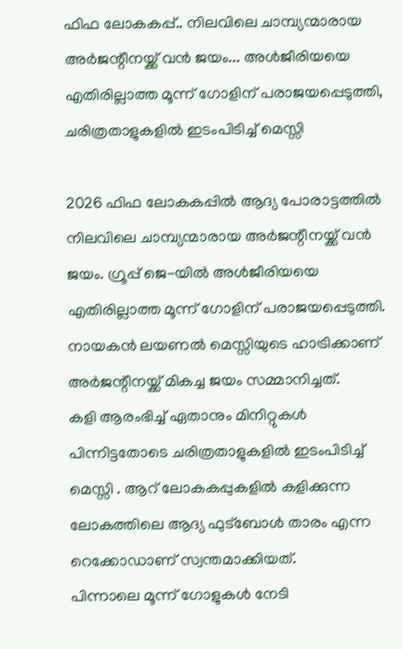ഫിഫ ലോകകപ്പ്.. നിലവിലെ ചാമ്പ്യന്മാരായ അർജന്റീനയ്ക്ക് വൻ ജയം... അൾജീരിയയെ എതിരില്ലാത്ത മൂന്ന് ഗോളിന് പരാജയപ്പെടുത്തി, ചരിത്രതാളുകളിൽ ഇടംപിടിച്ച് മെസ്സി

2026 ഫിഫ ലോകകപ്പിൽ ആദ്യ പോരാട്ടത്തിൽ നിലവിലെ ചാമ്പ്യന്മാരായ അർജന്റീനയ്ക്ക് വൻ ജയം. ഗ്രൂപ്പ് ജെ-യിൽ അൾജീരിയയെ എതിരില്ലാത്ത മൂന്ന് ഗോളിന് പരാജയപ്പെടുത്തി. നായകൻ ലയണൽ മെസ്സിയുടെ ഹാട്രിക്കാണ് അർജന്റീനയ്ക്ക് മികച്ച ജയം സമ്മാനിച്ചത്.
കളി ആരംഭിച്ച് ഏതാനും മിനിറ്റുകൾ പിന്നിട്ടതോടെ ചരിത്രതാളുകളിൽ ഇടംപിടിച്ച് മെസ്സി . ആറ് ലോകകപ്പുകളിൽ കളിക്കുന്ന ലോകത്തിലെ ആദ്യ ഫുട്ബോൾ താരം എന്ന റെക്കോഡാണ് സ്വന്തമാക്കിയത്.
പിന്നാലെ മൂന്ന് ഗോളുകൾ നേടി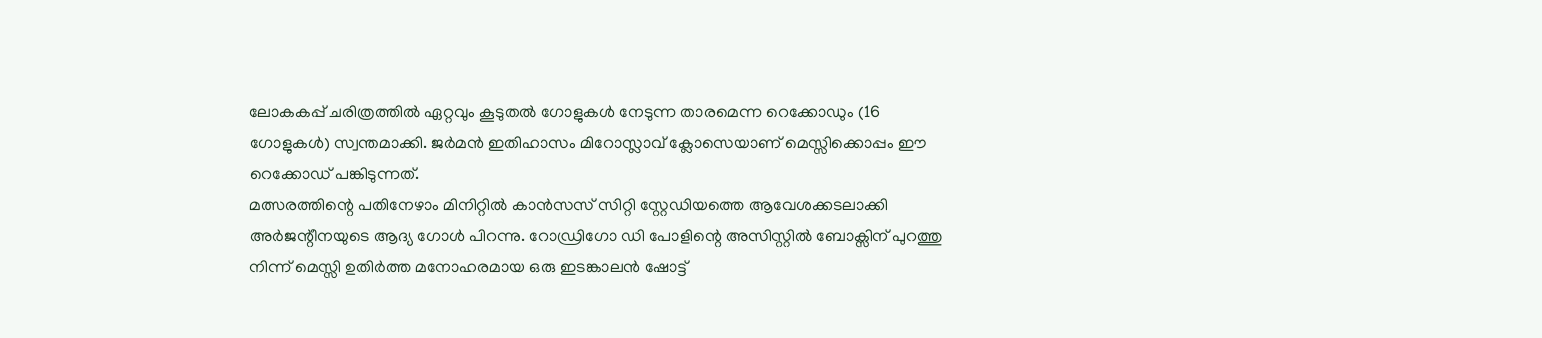ലോകകപ്പ് ചരിത്രത്തിൽ ഏറ്റവും കൂടുതൽ ഗോളുകൾ നേടുന്ന താരമെന്ന റെക്കോഡും (16 ഗോളുകൾ) സ്വന്തമാക്കി. ജർമൻ ഇതിഹാസം മിറോസ്ലാവ് ക്ലോസെയാണ് മെസ്സിക്കൊപ്പം ഈ റെക്കോഡ് പങ്കിടുന്നത്.
മത്സരത്തിന്റെ പതിനേഴാം മിനിറ്റിൽ കാൻസസ് സിറ്റി സ്റ്റേഡിയത്തെ ആവേശക്കടലാക്കി അർജന്റീനയുടെ ആദ്യ ഗോൾ പിറന്നു. റോഡ്രിഗോ ഡി പോളിന്റെ അസിസ്റ്റിൽ ബോക്സിന് പുറത്തു നിന്ന് മെസ്സി ഉതിർത്ത മനോഹരമായ ഒരു ഇടങ്കാലൻ ഷോട്ട്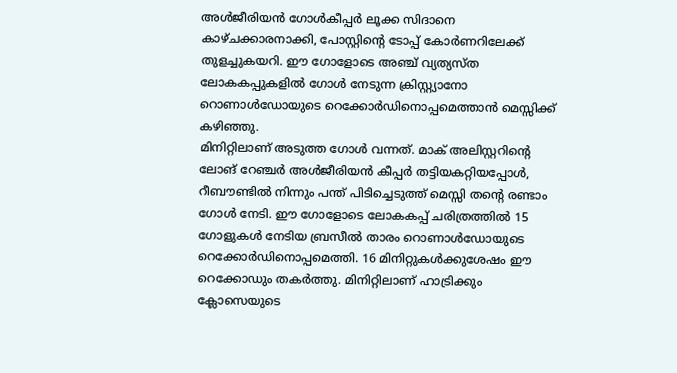അൾജീരിയൻ ഗോൾകീപ്പർ ലൂക്ക സിദാനെ കാഴ്ചക്കാരനാക്കി, പോസ്റ്റിന്റെ ടോപ്പ് കോർണറിലേക്ക് തുളച്ചുകയറി. ഈ ഗോളോടെ അഞ്ച് വ്യത്യസ്ത ലോകകപ്പുകളിൽ ഗോൾ നേടുന്ന ക്രിസ്റ്റ്യാനോ റൊണാൾഡോയുടെ റെക്കോർഡിനൊപ്പമെത്താൻ മെസ്സിക്ക് കഴിഞ്ഞു.
മിനിറ്റിലാണ് അടുത്ത ഗോൾ വന്നത്. മാക് അലിസ്റ്ററിന്റെ ലോങ് റേഞ്ചർ അൾജീരിയൻ കീപ്പർ തട്ടിയകറ്റിയപ്പോൾ, റീബൗണ്ടിൽ നിന്നും പന്ത് പിടിച്ചെടുത്ത് മെസ്സി തന്റെ രണ്ടാം ഗോൾ നേടി. ഈ ഗോളോടെ ലോകകപ്പ് ചരിത്രത്തിൽ 15 ഗോളുകൾ നേടിയ ബ്രസീൽ താരം റൊണാൾഡോയുടെ റെക്കോർഡിനൊപ്പമെത്തി. 16 മിനിറ്റുകൾക്കുശേഷം ഈ റെക്കോഡും തകർത്തു. മിനിറ്റിലാണ് ഹാട്രിക്കും ക്ലോസെയുടെ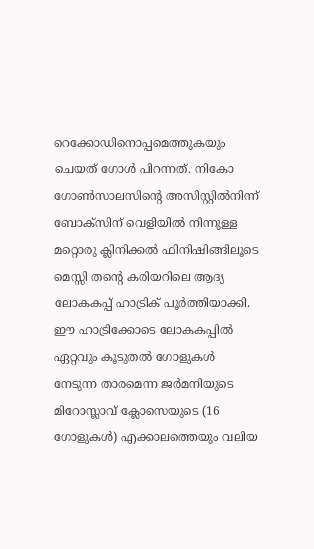റെക്കോഡിനൊപ്പമെത്തുകയും ചെയത് ഗോൾ പിറന്നത്. നികോ ഗോൺസാലസിന്റെ അസിസ്റ്റിൽനിന്ന് ബോക്സിന് വെളിയിൽ നിന്നുള്ള മറ്റൊരു ക്ലിനിക്കൽ ഫിനിഷിങ്ങിലൂടെ മെസ്സി തന്റെ കരിയറിലെ ആദ്യ ലോകകപ്പ് ഹാട്രിക് പൂർത്തിയാക്കി.
ഈ ഹാട്രിക്കോടെ ലോകകപ്പിൽ ഏറ്റവും കൂടുതൽ ഗോളുകൾ നേടുന്ന താരമെന്ന ജർമനിയുടെ മിറോസ്ലാവ് ക്ലോസെയുടെ (16 ഗോളുകൾ) എക്കാലത്തെയും വലിയ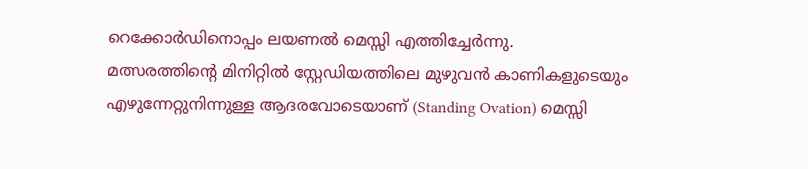റെക്കോർഡിനൊപ്പം ലയണൽ മെസ്സി എത്തിച്ചേർന്നു.
മത്സരത്തിന്റെ മിനിറ്റിൽ സ്റ്റേഡിയത്തിലെ മുഴുവൻ കാണികളുടെയും എഴുന്നേറ്റുനിന്നുള്ള ആദരവോടെയാണ് (Standing Ovation) മെസ്സി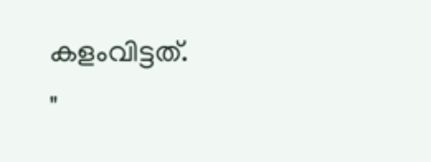കളംവിട്ടത്.
"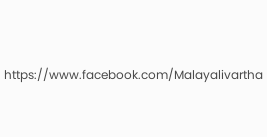https://www.facebook.com/Malayalivartha